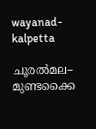wayanad-kalpetta

ചൂരല്‍മല– മുണ്ടക്കൈ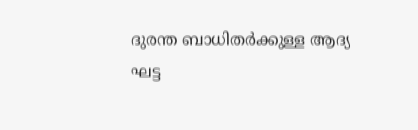ദുരന്ത ബാധിതര്‍ക്കുള്ള ആദ്യ ഘട്ട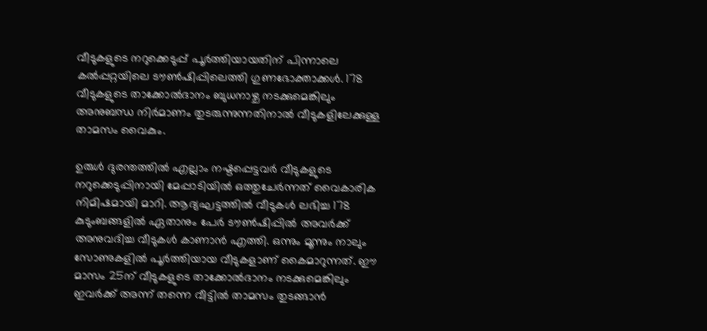വീടുകളുടെ നറുക്കെടുപ്പ് പൂര്‍ത്തിയായതിന് പിന്നാലെ കല്‍പ്പറ്റയിലെ ടൗണ്‍ഷിപ്പിലെത്തി ഗുണഭോക്താക്കള്‍. 178 വീടുകളുടെ താക്കോല്‍ദാനം ബുധനാഴ്ച നടക്കുമെങ്കിലും അനുബന്ധ നിര്‍മാണം തുടരുന്നുന്നതിനാല്‍ വീടുകളിലേക്കുള്ള താമസം വൈകും.

ഉരുള്‍ ദുരന്തത്തില്‍ എല്ലാം നഷ്ടപ്പെട്ടവര്‍ വീടുകളുടെ നറുക്കെടുപ്പിനായി മേപ്പാടിയില്‍ ഒത്തുചേര്‍ന്നത് വൈകാരിക നിമിഷമായി മാറി. ആദ്യഘട്ടത്തില്‍ വീടുകള്‍ ലഭിച്ച 178 കുടുംബങ്ങളില്‍ ഏതാനും പേര്‍ ടൗണ്‍ഷിപ്പില്‍ അവര്‍ക്ക് അനുവദിച്ച വീടുകള്‍ കാണാന്‍ എത്തി. ഒന്നും മൂന്നും നാലും സോണുകളില്‍ പൂര്‍ത്തിയായ വീടുകളാണ് കൈമാറുന്നത്. ഈ മാസം 25ന് വീടുകളുടെ താക്കോല്‍ദാനം നടക്കുമെങ്കിലും ഇവര്‍ക്ക് അന്ന് തന്നെ വീട്ടില്‍ താമസം തുടങ്ങാന്‍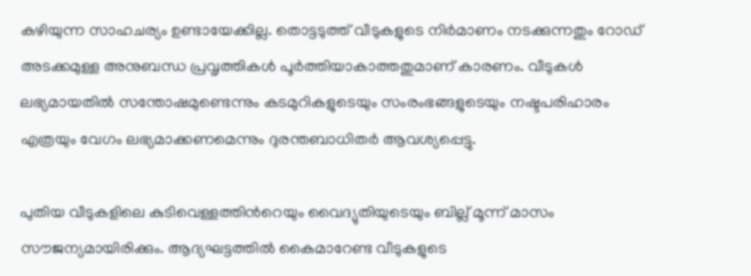കഴിയുന്ന സാഹചര്യം ഉണ്ടായേക്കില്ല. തൊട്ടടുത്ത് വീടുകളുടെ നിര്‍മാണം നടക്കുന്നതും റോഡ് അടക്കമുള്ള അനുബന്ധ പ്രവൃത്തികള്‍ പൂര്‍ത്തിയാകാത്തതുമാണ് കാരണം. വീടുകള്‍ ലഭ്യമായതില്‍ സന്തോഷമുണ്ടെന്നും കടമുറികളുടെയും സംരംഭങ്ങളുടെയും നഷ്ടപരിഹാരം എത്രയും വേഗം ലഭ്യമാക്കണമെന്നും ദുരന്തബാധിതര്‍ ആവശ്യപ്പെട്ടു.

പുതിയ വീടുകളിലെ കുടിവെള്ളത്തിന്‍റെയും വൈദ്യുതിയുടെയും ബില്ല് മൂന്ന് മാസം സൗജന്യമായിരിക്കും. ആദ്യഘട്ടത്തില്‍ കൈമാറേണ്ട വീടുകളുടെ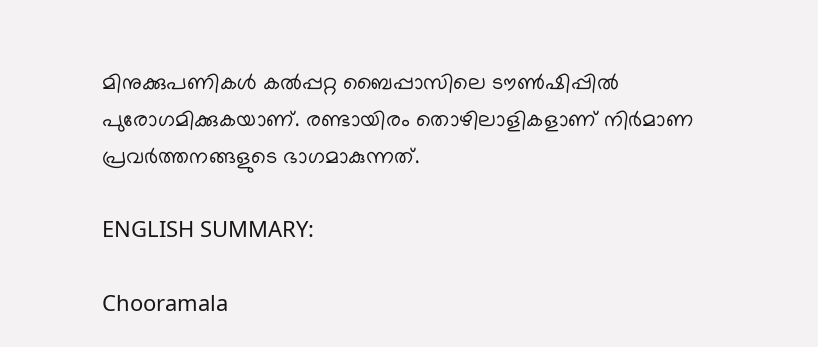മിനുക്കുപണികള്‍ കല്‍പ്പറ്റ ബൈപ്പാസിലെ ടൗണ്‍ഷിപ്പില്‍ പുരോഗമിക്കുകയാണ്. രണ്ടായിരം തൊഴിലാളികളാണ് നിര്‍മാണ പ്രവര്‍ത്തനങ്ങളുടെ ഭാഗമാകുന്നത്.

ENGLISH SUMMARY:

Chooramala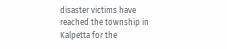disaster victims have reached the township in Kalpetta for the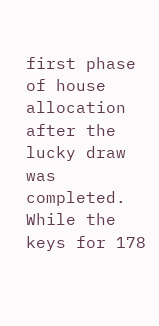first phase of house allocation after the lucky draw was completed. While the keys for 178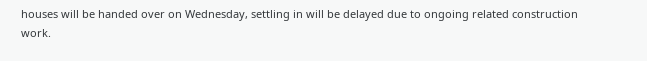houses will be handed over on Wednesday, settling in will be delayed due to ongoing related construction work.